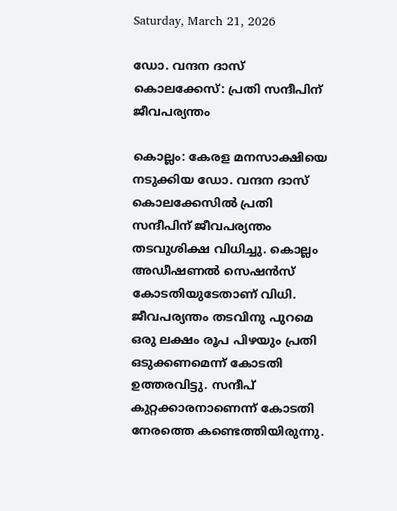Saturday, March 21, 2026

ഡോ. വന്ദന ദാസ് കൊലക്കേസ്: പ്രതി സന്ദീപിന് ജീവപര്യന്തം

കൊല്ലം: കേരള മനസാക്ഷിയെ നടുക്കിയ ഡോ. വന്ദന ദാസ് കൊലക്കേസില്‍ പ്രതി സന്ദീപിന് ജീവപര്യന്തം തടവുശിക്ഷ വിധിച്ചു. കൊല്ലം അഡീഷണല്‍ സെഷന്‍സ് കോടതിയുടേതാണ് വിധി. ജീവപര്യന്തം തടവിനു പുറമെ ഒരു ലക്ഷം രൂപ പിഴയും പ്രതി ഒടുക്കണമെന്ന് കോടതി ഉത്തരവിട്ടു. സന്ദീപ് കുറ്റക്കാരനാണെന്ന് കോടതി നേരത്തെ കണ്ടെത്തിയിരുന്നു.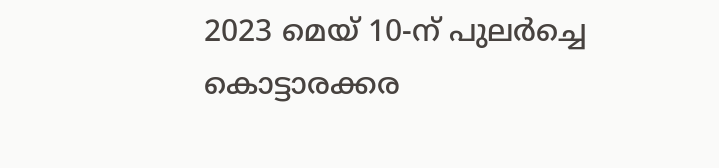2023 മെയ് 10-ന് പുലര്‍ച്ചെ കൊട്ടാരക്കര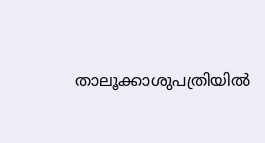താലൂക്കാശുപത്രിയില്‍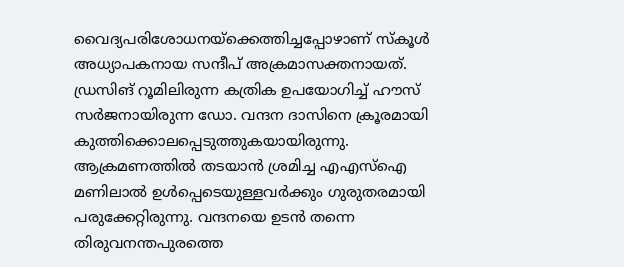വൈദ്യപരിശോധനയ്ക്കെത്തിച്ചപ്പോഴാണ് സ്‌കൂള്‍ അധ്യാപകനായ സന്ദീപ് അക്രമാസക്തനായത്. ഡ്രസിങ് റൂമിലിരുന്ന കത്രിക ഉപയോഗിച്ച് ഹൗസ് സര്‍ജനായിരുന്ന ഡോ. വന്ദന ദാസിനെ ക്രൂരമായി കുത്തിക്കൊലപ്പെടുത്തുകയായിരുന്നു. ആക്രമണത്തില്‍ തടയാന്‍ ശ്രമിച്ച എഎസ്‌ഐ മണിലാല്‍ ഉള്‍പ്പെടെയുള്ളവര്‍ക്കും ഗുരുതരമായി പരുക്കേറ്റിരുന്നു. വന്ദനയെ ഉടന്‍ തന്നെ തിരുവനന്തപുരത്തെ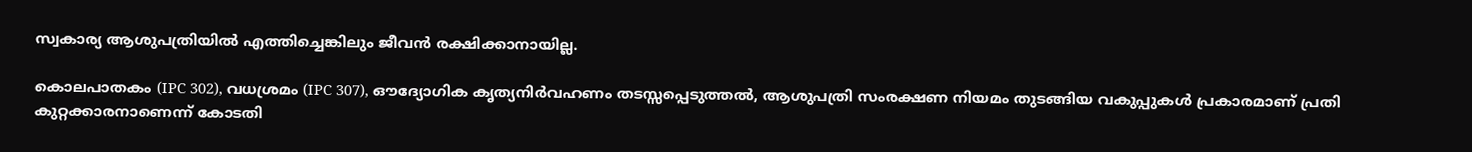സ്വകാര്യ ആശുപത്രിയില്‍ എത്തിച്ചെങ്കിലും ജീവന്‍ രക്ഷിക്കാനായില്ല.

കൊലപാതകം (IPC 302), വധശ്രമം (IPC 307), ഔദ്യോഗിക കൃത്യനിര്‍വഹണം തടസ്സപ്പെടുത്തല്‍, ആശുപത്രി സംരക്ഷണ നിയമം തുടങ്ങിയ വകുപ്പുകള്‍ പ്രകാരമാണ് പ്രതി കുറ്റക്കാരനാണെന്ന് കോടതി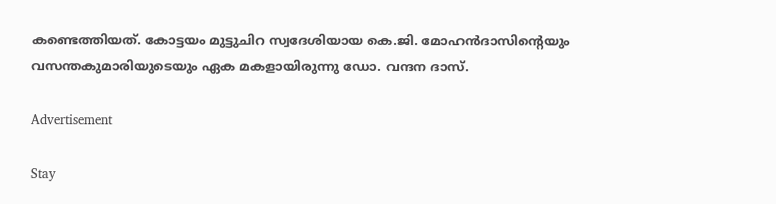കണ്ടെത്തിയത്. കോട്ടയം മുട്ടുചിറ സ്വദേശിയായ കെ.ജി. മോഹന്‍ദാസിന്റെയും വസന്തകുമാരിയുടെയും ഏക മകളായിരുന്നു ഡോ. വന്ദന ദാസ്.

Advertisement

Stay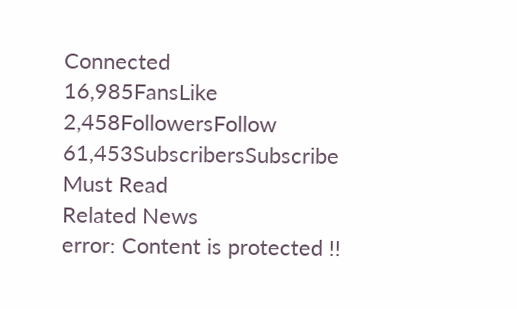Connected
16,985FansLike
2,458FollowersFollow
61,453SubscribersSubscribe
Must Read
Related News
error: Content is protected !!